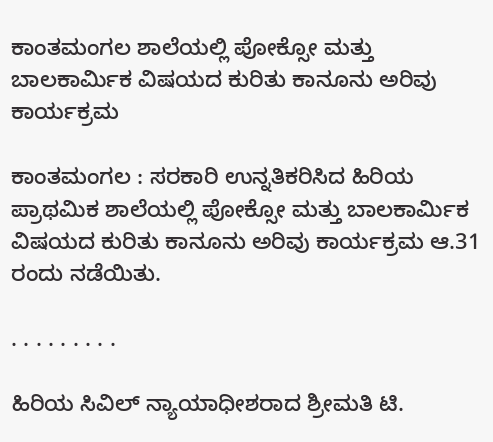ಕಾಂತಮಂಗಲ ಶಾಲೆಯಲ್ಲಿ ಪೋಕ್ಸೋ ಮತ್ತು ಬಾಲಕಾರ್ಮಿಕ ವಿಷಯದ ಕುರಿತು ಕಾನೂನು ಅರಿವು ಕಾರ್ಯಕ್ರಮ

ಕಾಂತಮಂಗಲ : ಸರಕಾರಿ ಉನ್ನತಿಕರಿಸಿದ ಹಿರಿಯ ಪ್ರಾಥಮಿಕ ಶಾಲೆಯಲ್ಲಿ ಪೋಕ್ಸೋ ಮತ್ತು ಬಾಲಕಾರ್ಮಿಕ ವಿಷಯದ ಕುರಿತು ಕಾನೂನು ಅರಿವು ಕಾರ್ಯಕ್ರಮ ಆ.31 ರಂದು ನಡೆಯಿತು.

. . . . . . . . .

ಹಿರಿಯ ಸಿವಿಲ್ ನ್ಯಾಯಾಧೀಶರಾದ ಶ್ರೀಮತಿ ಟಿ.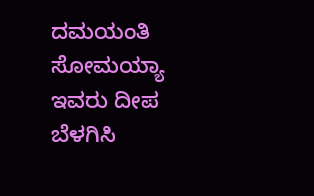ದಮಯಂತಿ ಸೋಮಯ್ಯಾ ಇವರು ದೀಪ ಬೆಳಗಿಸಿ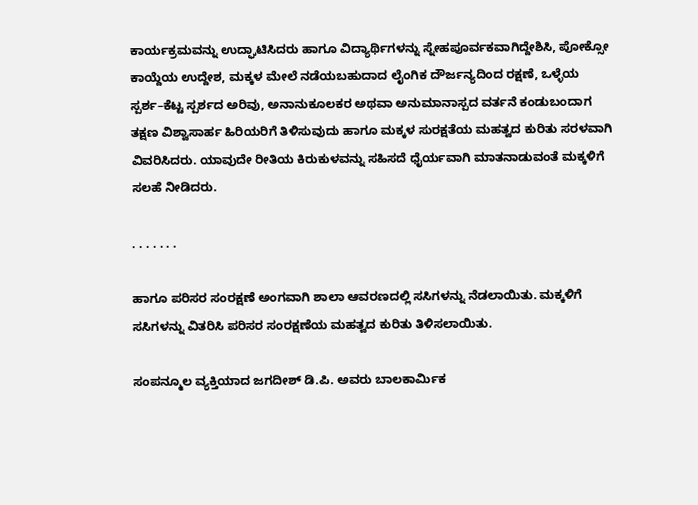ಕಾರ್ಯಕ್ರಮವನ್ನು ಉದ್ಘಾಟಿಸಿದರು ಹಾಗೂ ವಿದ್ಯಾರ್ಥಿಗಳನ್ನು ಸ್ನೇಹಪೂರ್ವಕವಾಗಿದ್ದೇಶಿಸಿ, ಪೋಕ್ಸೋ ಕಾಯ್ದೆಯ ಉದ್ದೇಶ, ಮಕ್ಕಳ ಮೇಲೆ ನಡೆಯಬಹುದಾದ ಲೈಂಗಿಕ ದೌರ್ಜನ್ಯದಿಂದ ರಕ್ಷಣೆ, ಒಳ್ಳೆಯ ಸ್ಪರ್ಶ–ಕೆಟ್ಟ ಸ್ಪರ್ಶದ ಅರಿವು, ಅನಾನುಕೂಲಕರ ಅಥವಾ ಅನುಮಾನಾಸ್ಪದ ವರ್ತನೆ ಕಂಡುಬಂದಾಗ ತಕ್ಷಣ ವಿಶ್ವಾಸಾರ್ಹ ಹಿರಿಯರಿಗೆ ತಿಳಿಸುವುದು ಹಾಗೂ ಮಕ್ಕಳ ಸುರಕ್ಷತೆಯ ಮಹತ್ವದ ಕುರಿತು ಸರಳವಾಗಿ ವಿವರಿಸಿದರು. ಯಾವುದೇ ರೀತಿಯ ಕಿರುಕುಳವನ್ನು ಸಹಿಸದೆ ಧೈರ್ಯವಾಗಿ ಮಾತನಾಡುವಂತೆ ಮಕ್ಕಳಿಗೆ ಸಲಹೆ ನೀಡಿದರು.

. . . . . . .

ಹಾಗೂ ಪರಿಸರ ಸಂರಕ್ಷಣೆ ಅಂಗವಾಗಿ ಶಾಲಾ ಆವರಣದಲ್ಲಿ ಸಸಿಗಳನ್ನು ನೆಡಲಾಯಿತು. ಮಕ್ಕಳಿಗೆ ಸಸಿಗಳನ್ನು ವಿತರಿಸಿ ಪರಿಸರ ಸಂರಕ್ಷಣೆಯ ಮಹತ್ವದ ಕುರಿತು ತಿಳಿಸಲಾಯಿತು.

ಸಂಪನ್ಮೂಲ ವ್ಯಕ್ತಿಯಾದ ಜಗದೀಶ್ ಡಿ.ಪಿ. ಅವರು ಬಾಲಕಾರ್ಮಿಕ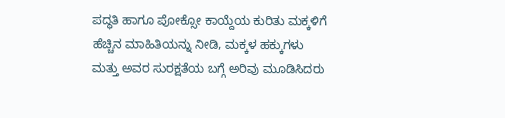ಪದ್ಧತಿ ಹಾಗೂ ಪೋಕ್ಸೋ ಕಾಯ್ದೆಯ ಕುರಿತು ಮಕ್ಕಳಿಗೆ ಹೆಚ್ಚಿನ ಮಾಹಿತಿಯನ್ನು ನೀಡಿ, ಮಕ್ಕಳ ಹಕ್ಕುಗಳು ಮತ್ತು ಅವರ ಸುರಕ್ಷತೆಯ ಬಗ್ಗೆ ಅರಿವು ಮೂಡಿಸಿದರು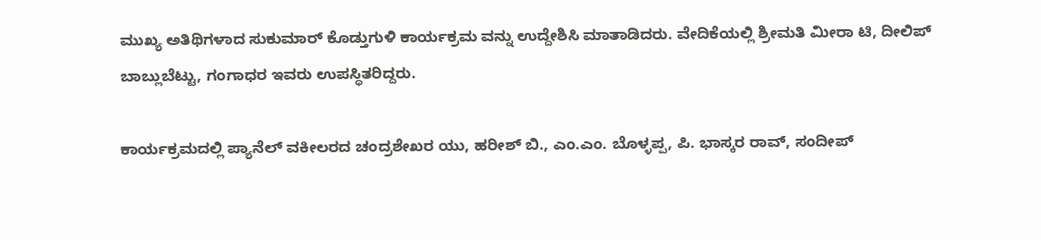ಮುಖ್ಯ ಅತಿಥಿಗಳಾದ ಸುಕುಮಾರ್ ಕೊಡ್ತುಗುಳಿ ಕಾರ್ಯಕ್ರಮ ವನ್ನು ಉದ್ದೇಶಿಸಿ ಮಾತಾಡಿದರು. ವೇದಿಕೆಯಲ್ಲಿ ಶ್ರೀಮತಿ ಮೀರಾ ಟಿ, ದೀಲಿಪ್ ಬಾಬ್ಲುಬೆಟ್ಟು, ಗಂಗಾಧರ ಇವರು ಉಪಸ್ಥಿತರಿದ್ದರು.

ಕಾರ್ಯಕ್ರಮದಲ್ಲಿ ಪ್ಯಾನೆಲ್ ವಕೀಲರದ ಚಂದ್ರಶೇಖರ ಯು, ಹರೀಶ್ ಬಿ., ಎಂ.ಎಂ. ಬೊಳ್ಳಪ್ಪ, ಪಿ. ಭಾಸ್ಕರ ರಾವ್, ಸಂದೀಪ್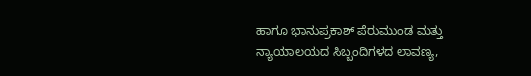ಹಾಗೂ ಭಾನುಪ್ರಕಾಶ್ ಪೆರುಮುಂಡ ಮತ್ತು ನ್ಯಾಯಾಲಯದ ಸಿಬ್ಬಂದಿಗಳದ ಲಾವಣ್ಯ,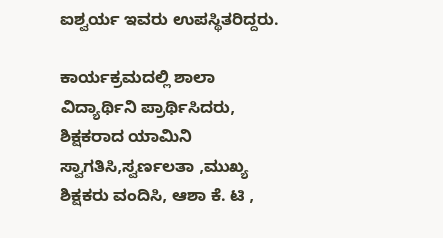ಐಶ್ವರ್ಯ ಇವರು ಉಪಸ್ಥಿತರಿದ್ದರು.

ಕಾರ್ಯಕ್ರಮದಲ್ಲಿ ಶಾಲಾ ವಿದ್ಯಾರ್ಥಿನಿ ಪ್ರಾರ್ಥಿಸಿದರು, ಶಿಕ್ಷಕರಾದ ಯಾಮಿನಿ ಸ್ವಾಗತಿಸಿ,ಸ್ವರ್ಣಲತಾ ,ಮುಖ್ಯ ಶಿಕ್ಷಕರು ವಂದಿಸಿ, ಆಶಾ ಕೆ. ಟಿ ,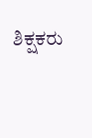ಶಿಕ್ಷಕರು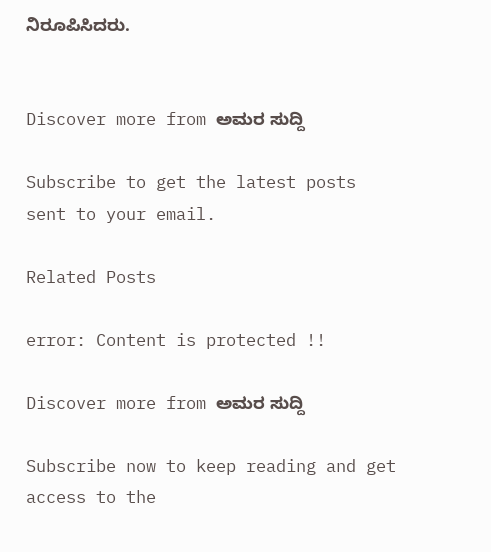ನಿರೂಪಿಸಿದರು.


Discover more from ಅಮರ ಸುದ್ದಿ

Subscribe to get the latest posts sent to your email.

Related Posts

error: Content is protected !!

Discover more from ಅಮರ ಸುದ್ದಿ

Subscribe now to keep reading and get access to the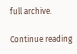full archive.

Continue reading